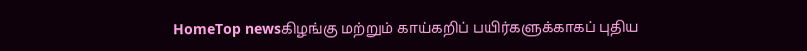HomeTop newsகிழங்கு மற்றும் காய்கறிப் பயிர்களுக்காகப் புதிய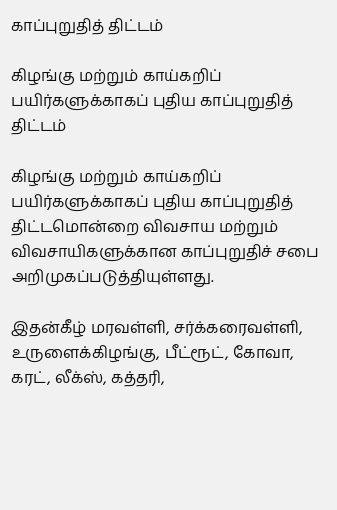காப்புறுதித் திட்டம்

கிழங்கு மற்றும் காய்கறிப் பயிர்களுக்காகப் புதிய காப்புறுதித் திட்டம்

கிழங்கு மற்றும் காய்கறிப் பயிர்களுக்காகப் புதிய காப்புறுதித் திட்டமொன்றை விவசாய மற்றும் விவசாயிகளுக்கான காப்புறுதிச் சபை அறிமுகப்படுத்தியுள்ளது.

இதன்கீழ் மரவள்ளி, சர்க்கரைவள்ளி, உருளைக்கிழங்கு, பீட்ரூட், கோவா, கரட், லீக்ஸ், கத்தரி,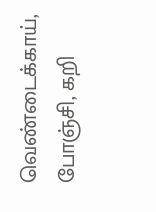வெண்டைக்காய், போஞ்சி, கறி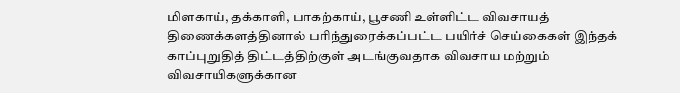மிளகாய், தக்காளி, பாகற்காய், பூசணி உள்ளிட்ட விவசாயத் திணைக்களத்தினால் பரிந்துரைக்கப்பட்ட பயிர்ச் செய்கைகள் இந்தக் காப்புறுதித் திட்டத்திற்குள் அடங்குவதாக விவசாய மற்றும் விவசாயிகளுக்கான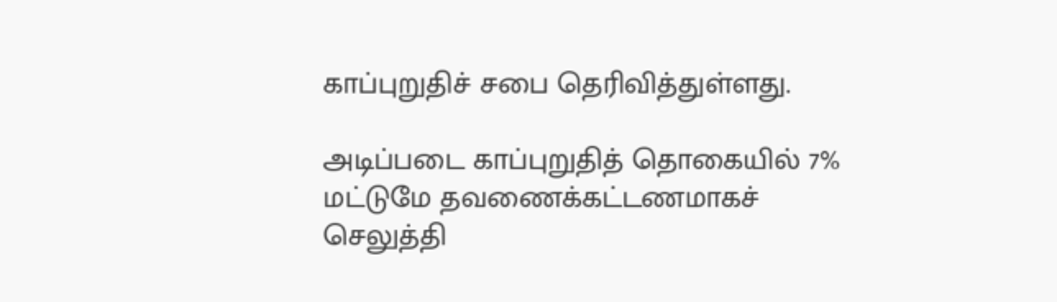காப்புறுதிச் சபை தெரிவித்துள்ளது.

அடிப்படை காப்புறுதித் தொகையில் 7% மட்டுமே தவணைக்கட்டணமாகச் செலுத்தி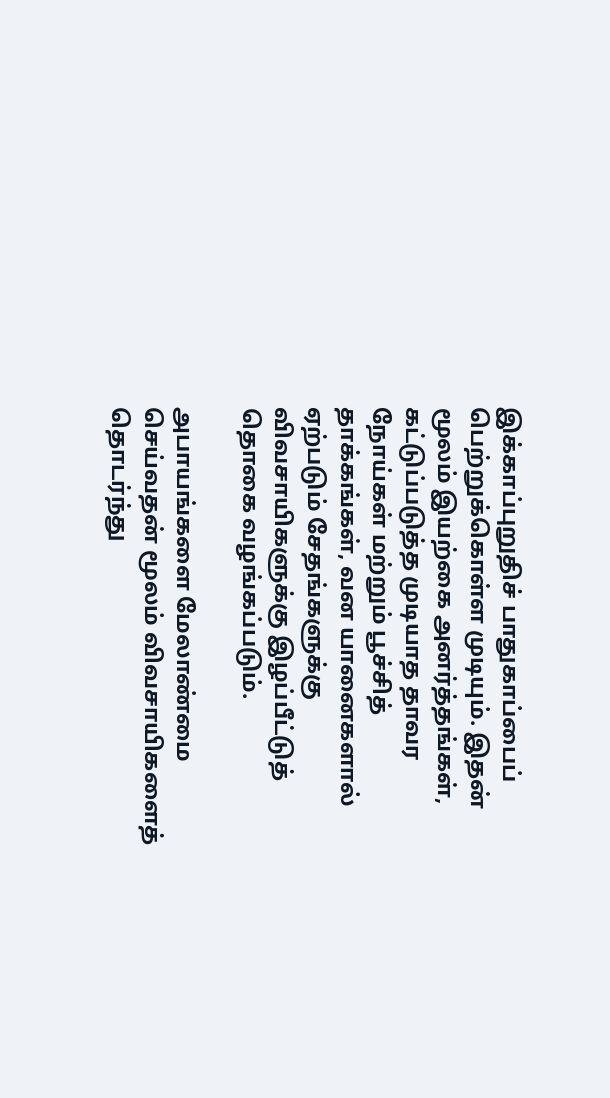இக்காப்புறுதிச் பாதுகாப்பைப் பெற்றுக்கொள்ள முடியும். இதன் மூலம் இயற்கை அனர்த்தங்கள், கட்டுப்படுத்த முடியாத தாவர நோய்கள் மற்றும் பூச்சித் தாக்கங்கள், வன யானைகளால் ஏற்படும் சேதங்களுக்கு விவசாயிகளுக்கு இழப்பீட்டுத் தொகை வழங்கப்படும்.

அபாயங்களை மேலாண்மை செய்வதன் மூலம் விவசாயிகளைத் தொடர்ந்து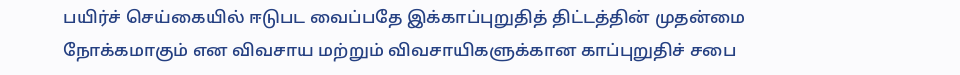பயிர்ச் செய்கையில் ஈடுபட வைப்பதே இக்காப்புறுதித் திட்டத்தின் முதன்மை நோக்கமாகும் என விவசாய மற்றும் விவசாயிகளுக்கான காப்புறுதிச் சபை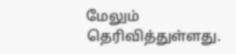மேலும் தெரிவித்துள்ளது.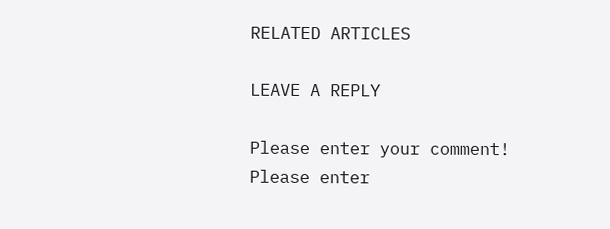RELATED ARTICLES

LEAVE A REPLY

Please enter your comment!
Please enter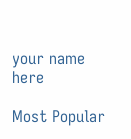your name here

Most Popular